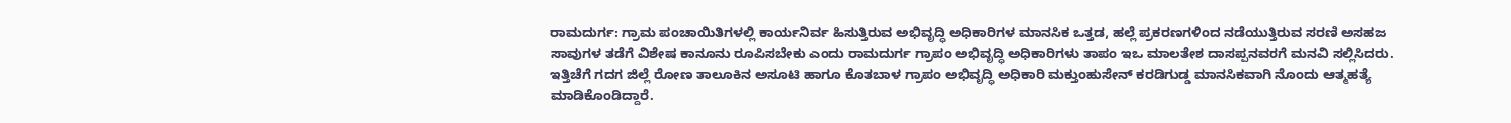ರಾಮದುರ್ಗ: ಗ್ರಾಮ ಪಂಚಾಯಿತಿಗಳಲ್ಲಿ ಕಾರ್ಯನಿರ್ವ ಹಿಸುತ್ತಿರುವ ಅಭಿವೃದ್ಧಿ ಅಧಿಕಾರಿಗಳ ಮಾನಸಿಕ ಒತ್ತಡ, ಹಲ್ಲೆ ಪ್ರಕರಣಗಳಿಂದ ನಡೆಯುತ್ತಿರುವ ಸರಣಿ ಅಸಹಜ ಸಾವುಗಳ ತಡೆಗೆ ವಿಶೇಷ ಕಾನೂನು ರೂಪಿಸಬೇಕು ಎಂದು ರಾಮದುರ್ಗ ಗ್ರಾಪಂ ಅಭಿವೃದ್ಧಿ ಅಧಿಕಾರಿಗಳು ತಾಪಂ ಇಒ ಮಾಲತೇಶ ದಾಸಪ್ಪನವರಗೆ ಮನವಿ ಸಲ್ಲಿಸಿದರು.
ಇತ್ತಿಚೆಗೆ ಗದಗ ಜಿಲ್ಲೆ ರೋಣ ತಾಲೂಕಿನ ಅಸೂಟಿ ಹಾಗೂ ಕೊತಬಾಳ ಗ್ರಾಪಂ ಅಭಿವೃದ್ಧಿ ಅಧಿಕಾರಿ ಮಕ್ತುಂಹುಸೇನ್ ಕರಡಿಗುಡ್ಡ ಮಾನಸಿಕವಾಗಿ ನೊಂದು ಆತ್ಮಹತ್ಯೆ ಮಾಡಿಕೊಂಡಿದ್ದಾರೆ.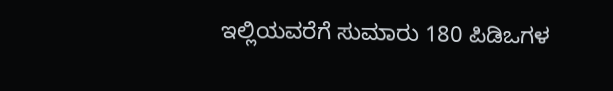ಇಲ್ಲಿಯವರೆಗೆ ಸುಮಾರು 180 ಪಿಡಿಒಗಳ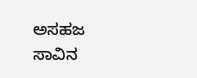ಅಸಹಜ ಸಾವಿನ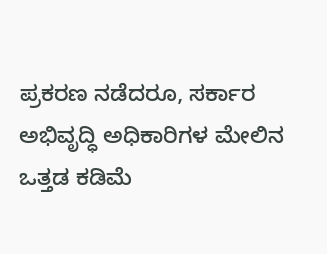ಪ್ರಕರಣ ನಡೆದರೂ, ಸರ್ಕಾರ ಅಭಿವೃದ್ಧಿ ಅಧಿಕಾರಿಗಳ ಮೇಲಿನ ಒತ್ತಡ ಕಡಿಮೆ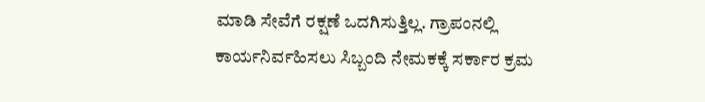ಮಾಡಿ ಸೇವೆಗೆ ರಕ್ಷಣೆ ಒದಗಿಸುತ್ತಿಲ್ಲ. ಗ್ರಾಪಂನಲ್ಲಿ ಕಾರ್ಯನಿರ್ವಹಿಸಲು ಸಿಬ್ಬಂದಿ ನೇಮಕಕ್ಕೆ ಸರ್ಕಾರ ಕ್ರಮ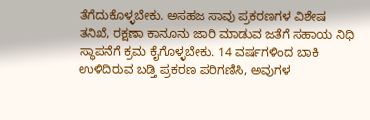ತೆಗೆದುಕೊಳ್ಳಬೇಕು. ಅಸಹಜ ಸಾವು ಪ್ರಕರಣಗಳ ವಿಶೇಷ ತನಿಖೆ, ರಕ್ಷಣಾ ಕಾನೂನು ಜಾರಿ ಮಾಡುವ ಜತೆಗೆ ಸಹಾಯ ನಿಧಿ ಸ್ಥಾಪನೆಗೆ ಕ್ರಮ ಕೈಗೊಳ್ಳಬೇಕು. 14 ವರ್ಷಗಳಿಂದ ಬಾಕಿ ಉಳಿದಿರುವ ಬಡ್ತಿ ಪ್ರಕರಣ ಪರಿಗಣಿಸಿ, ಅವುಗಳ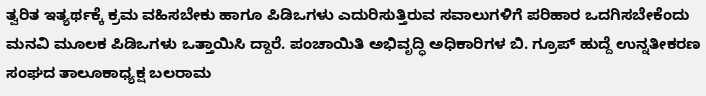ತ್ವರಿತ ಇತ್ಯರ್ಥಕ್ಕೆ ಕ್ರಮ ವಹಿಸಬೇಕು ಹಾಗೂ ಪಿಡಿಒಗಳು ಎದುರಿಸುತ್ತಿರುವ ಸವಾಲುಗಳಿಗೆ ಪರಿಹಾರ ಒದಗಿಸಬೇಕೆಂದು
ಮನವಿ ಮೂಲಕ ಪಿಡಿಒಗಳು ಒತ್ತಾಯಿಸಿ ದ್ದಾರೆ. ಪಂಚಾಯಿತಿ ಅಭಿವೃದ್ಧಿ ಅಧಿಕಾರಿಗಳ ಬಿ. ಗ್ರೂಪ್ ಹುದ್ದೆ ಉನ್ನತೀಕರಣ ಸಂಘದ ತಾಲೂಕಾಧ್ಯಕ್ಷ ಬಲರಾಮ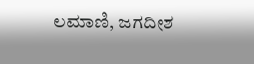ಲಮಾಣಿ, ಜಗದೀಶ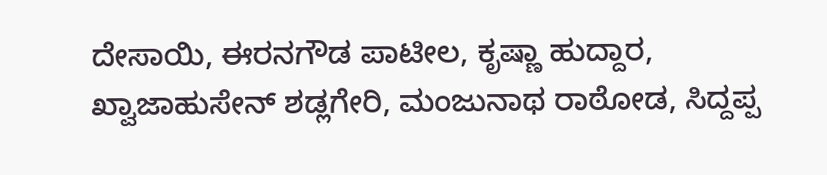ದೇಸಾಯಿ, ಈರನಗೌಡ ಪಾಟೀಲ, ಕೃಷ್ಣಾ ಹುದ್ದಾರ, ಖ್ವಾಜಾಹುಸೇನ್ ಶಡ್ಲಗೇರಿ, ಮಂಜುನಾಥ ರಾಠೋಡ, ಸಿದ್ದಪ್ಪ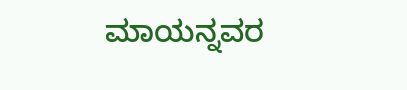ಮಾಯನ್ನವರ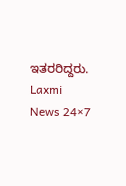ಇತರರಿದ್ದರು.
Laxmi News 24×7